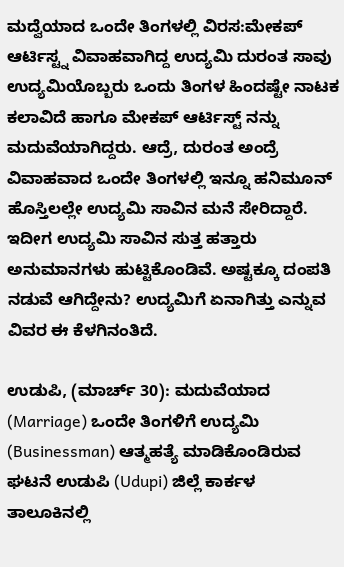ಮದ್ವೆಯಾದ ಒಂದೇ ತಿಂಗಳಲ್ಲಿ ವಿರಸ:ಮೇಕಪ್ ಆರ್ಟಿಸ್ಟ್ನ ವಿವಾಹವಾಗಿದ್ದ ಉದ್ಯಮಿ ದುರಂತ ಸಾವು
ಉದ್ಯಮಿಯೊಬ್ಬರು ಒಂದು ತಿಂಗಳ ಹಿಂದಷ್ಟೇ ನಾಟಕ ಕಲಾವಿದೆ ಹಾಗೂ ಮೇಕಪ್ ಆರ್ಟಿಸ್ಟ್ ನನ್ನು ಮದುವೆಯಾಗಿದ್ದರು. ಆದ್ರೆ, ದುರಂತ ಅಂದ್ರೆ ವಿವಾಹವಾದ ಒಂದೇ ತಿಂಗಳಲ್ಲಿ ಇನ್ನೂ ಹನಿಮೂನ್ ಹೊಸ್ತಿಲಲ್ಲೇ ಉದ್ಯಮಿ ಸಾವಿನ ಮನೆ ಸೇರಿದ್ದಾರೆ. ಇದೀಗ ಉದ್ಯಮಿ ಸಾವಿನ ಸುತ್ತ ಹತ್ತಾರು ಅನುಮಾನಗಳು ಹುಟ್ಟಿಕೊಂಡಿವೆ. ಅಷ್ಟಕ್ಕೂ ದಂಪತಿ ನಡುವೆ ಆಗಿದ್ದೇನು? ಉದ್ಯಮಿಗೆ ಏನಾಗಿತ್ತು ಎನ್ನುವ ವಿವರ ಈ ಕೆಳಗಿನಂತಿದೆ.

ಉಡುಪಿ, (ಮಾರ್ಚ್ 30): ಮದುವೆಯಾದ (Marriage) ಒಂದೇ ತಿಂಗಳಿಗೆ ಉದ್ಯಮಿ (Businessman) ಆತ್ಮಹತ್ಯೆ ಮಾಡಿಕೊಂಡಿರುವ ಘಟನೆ ಉಡುಪಿ (Udupi) ಜಿಲ್ಲೆ ಕಾರ್ಕಳ ತಾಲೂಕಿನಲ್ಲಿ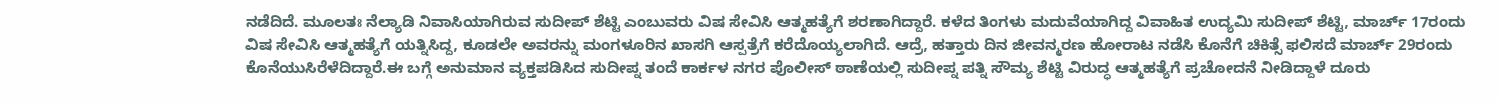ನಡೆದಿದೆ. ಮೂಲತಃ ನೆಲ್ಯಾಡಿ ನಿವಾಸಿಯಾಗಿರುವ ಸುದೀಪ್ ಶೆಟ್ಟಿ ಎಂಬುವರು ವಿಷ ಸೇವಿಸಿ ಆತ್ಮಹತ್ಯೆಗೆ ಶರಣಾಗಿದ್ದಾರೆ. ಕಳೆದ ತಿಂಗಳು ಮದುವೆಯಾಗಿದ್ದ ವಿವಾಹಿತ ಉದ್ಯಮಿ ಸುದೀಪ್ ಶೆಟ್ಟಿ, ಮಾರ್ಚ್ 17ರಂದು ವಿಷ ಸೇವಿಸಿ ಆತ್ಮಹತ್ಯೆಗೆ ಯತ್ನಿಸಿದ್ದ, ಕೂಡಲೇ ಅವರನ್ನು ಮಂಗಳೂರಿನ ಖಾಸಗಿ ಆಸ್ಪತ್ರೆಗೆ ಕರೆದೊಯ್ಯಲಾಗಿದೆ. ಆದ್ರೆ, ಹತ್ತಾರು ದಿನ ಜೀವನ್ಮರಣ ಹೋರಾಟ ನಡೆಸಿ ಕೊನೆಗೆ ಚಿಕಿತ್ಸೆ ಫಲಿಸದೆ ಮಾರ್ಚ್ 29ರಂದು ಕೊನೆಯುಸಿರೆಳೆದಿದ್ದಾರೆ.ಈ ಬಗ್ಗೆ ಅನುಮಾನ ವ್ಯಕ್ತಪಡಿಸಿದ ಸುದೀಪ್ನ ತಂದೆ ಕಾರ್ಕಳ ನಗರ ಪೊಲೀಸ್ ಠಾಣೆಯಲ್ಲಿ ಸುದೀಪ್ನ ಪತ್ನಿ ಸೌಮ್ಯ ಶೆಟ್ಟಿ ವಿರುದ್ಧ ಆತ್ಮಹತ್ಯೆಗೆ ಪ್ರಚೋದನೆ ನೀಡಿದ್ದಾಳೆ ದೂರು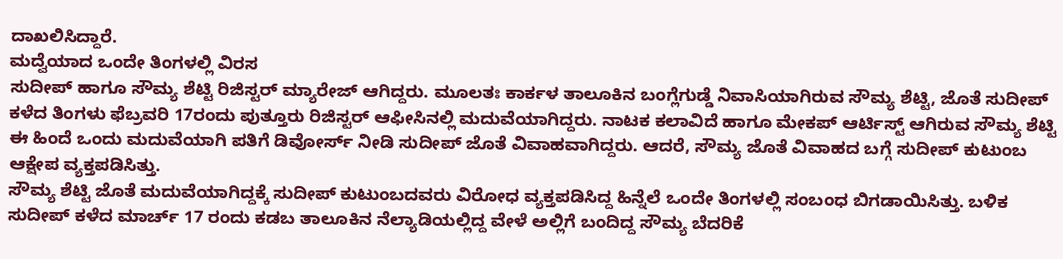ದಾಖಲಿಸಿದ್ದಾರೆ.
ಮದ್ವೆಯಾದ ಒಂದೇ ತಿಂಗಳಲ್ಲಿ ವಿರಸ
ಸುದೀಪ್ ಹಾಗೂ ಸೌಮ್ಯ ಶೆಟ್ಟಿ ರಿಜಿಸ್ಟರ್ ಮ್ಯಾರೇಜ್ ಆಗಿದ್ದರು. ಮೂಲತಃ ಕಾರ್ಕಳ ತಾಲೂಕಿನ ಬಂಗ್ಲೆಗುಡ್ಡೆ ನಿವಾಸಿಯಾಗಿರುವ ಸೌಮ್ಯ ಶೆಟ್ಟಿ, ಜೊತೆ ಸುದೀಪ್ ಕಳೆದ ತಿಂಗಳು ಫೆಬ್ರವರಿ 17ರಂದು ಪುತ್ತೂರು ರಿಜಿಸ್ಟರ್ ಆಫೀಸಿನಲ್ಲಿ ಮದುವೆಯಾಗಿದ್ದರು. ನಾಟಕ ಕಲಾವಿದೆ ಹಾಗೂ ಮೇಕಪ್ ಆರ್ಟಿಸ್ಟ್ ಆಗಿರುವ ಸೌಮ್ಯ ಶೆಟ್ಟಿ ಈ ಹಿಂದೆ ಒಂದು ಮದುವೆಯಾಗಿ ಪತಿಗೆ ಡಿವೋರ್ಸ್ ನೀಡಿ ಸುದೀಪ್ ಜೊತೆ ವಿವಾಹವಾಗಿದ್ದರು. ಆದರೆ, ಸೌಮ್ಯ ಜೊತೆ ವಿವಾಹದ ಬಗ್ಗೆ ಸುದೀಪ್ ಕುಟುಂಬ ಆಕ್ಷೇಪ ವ್ಯಕ್ತಪಡಿಸಿತ್ತು.
ಸೌಮ್ಯ ಶೆಟ್ಟಿ ಜೊತೆ ಮದುವೆಯಾಗಿದ್ದಕ್ಕೆ ಸುದೀಪ್ ಕುಟುಂಬದವರು ವಿರೋಧ ವ್ಯಕ್ತಪಡಿಸಿದ್ದ ಹಿನ್ನೆಲೆ ಒಂದೇ ತಿಂಗಳಲ್ಲಿ ಸಂಬಂಧ ಬಿಗಡಾಯಿಸಿತ್ತು. ಬಳಿಕ ಸುದೀಪ್ ಕಳೆದ ಮಾರ್ಚ್ 17 ರಂದು ಕಡಬ ತಾಲೂಕಿನ ನೆಲ್ಯಾಡಿಯಲ್ಲಿದ್ದ ವೇಳೆ ಅಲ್ಲಿಗೆ ಬಂದಿದ್ದ ಸೌಮ್ಯ ಬೆದರಿಕೆ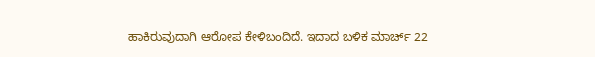ಹಾಕಿರುವುದಾಗಿ ಆರೋಪ ಕೇಳಿಬಂದಿದೆ. ಇದಾದ ಬಳಿಕ ಮಾರ್ಚ್ 22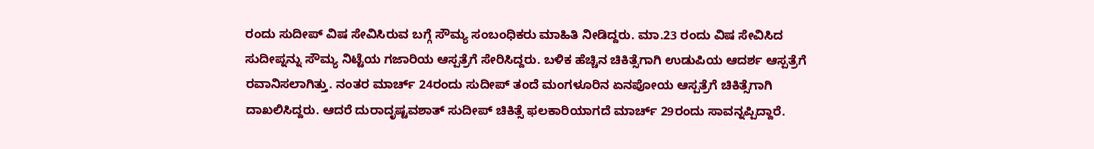ರಂದು ಸುದೀಪ್ ವಿಷ ಸೇವಿಸಿರುವ ಬಗ್ಗೆ ಸೌಮ್ಯ ಸಂಬಂಧಿಕರು ಮಾಹಿತಿ ನೀಡಿದ್ದರು. ಮಾ.23 ರಂದು ವಿಷ ಸೇವಿಸಿದ ಸುದೀಪ್ನನ್ನು ಸೌಮ್ಯ ನಿಟ್ಟೆಯ ಗಜಾರಿಯ ಆಸ್ಪತ್ರೆಗೆ ಸೇರಿಸಿದ್ದರು. ಬಳಿಕ ಹೆಚ್ಚಿನ ಚಿಕಿತ್ಸೆಗಾಗಿ ಉಡುಪಿಯ ಆದರ್ಶ ಆಸ್ಪತ್ರೆಗೆ ರವಾನಿಸಲಾಗಿತ್ತು. ನಂತರ ಮಾರ್ಚ್ 24ರಂದು ಸುದೀಪ್ ತಂದೆ ಮಂಗಳೂರಿನ ಏನಪೋಯ ಆಸ್ಪತ್ರೆಗೆ ಚಿಕಿತ್ಸೆಗಾಗಿ ದಾಖಲಿಸಿದ್ದರು. ಆದರೆ ದುರಾದೃಷ್ಟವಶಾತ್ ಸುದೀಪ್ ಚಿಕಿತ್ಸೆ ಫಲಕಾರಿಯಾಗದೆ ಮಾರ್ಚ್ 29ರಂದು ಸಾವನ್ನಪ್ಪಿದ್ದಾರೆ.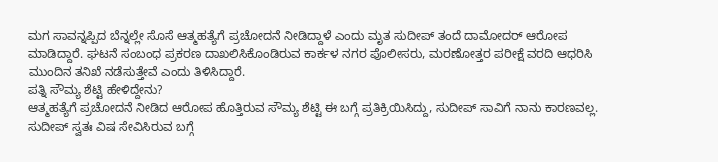ಮಗ ಸಾವನ್ನಪ್ಪಿದ ಬೆನ್ನಲ್ಲೇ ಸೊಸೆ ಆತ್ಮಹತ್ಯೆಗೆ ಪ್ರಚೋದನೆ ನೀಡಿದ್ದಾಳೆ ಎಂದು ಮೃತ ಸುದೀಪ್ ತಂದೆ ದಾಮೋದರ್ ಆರೋಪ ಮಾಡಿದ್ದಾರೆ. ಘಟನೆ ಸಂಬಂಧ ಪ್ರಕರಣ ದಾಖಲಿಸಿಕೊಂಡಿರುವ ಕಾರ್ಕಳ ನಗರ ಪೊಲೀಸರು, ಮರಣೋತ್ತರ ಪರೀಕ್ಷೆ ವರದಿ ಆಧರಿಸಿ ಮುಂದಿನ ತನಿಖೆ ನಡೆಸುತ್ತೇವೆ ಎಂದು ತಿಳಿಸಿದ್ದಾರೆ.
ಪತ್ನಿ ಸೌಮ್ಯ ಶೆಟ್ಟಿ ಹೇಳಿದ್ದೇನು?
ಆತ್ಮಹತ್ಯೆಗೆ ಪ್ರಚೋದನೆ ನೀಡಿದ ಆರೋಪ ಹೊತ್ತಿರುವ ಸೌಮ್ಯ ಶೆಟ್ಟಿ ಈ ಬಗ್ಗೆ ಪ್ರತಿಕ್ರಿಯಿಸಿದ್ದು, ಸುದೀಪ್ ಸಾವಿಗೆ ನಾನು ಕಾರಣವಲ್ಲ. ಸುದೀಪ್ ಸ್ವತಃ ವಿಷ ಸೇವಿಸಿರುವ ಬಗ್ಗೆ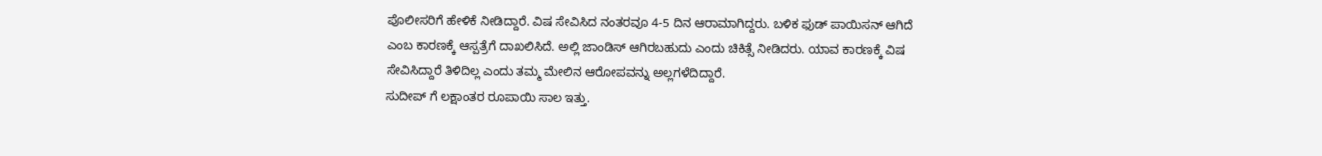ಪೊಲೀಸರಿಗೆ ಹೇಳಿಕೆ ನೀಡಿದ್ದಾರೆ. ವಿಷ ಸೇವಿಸಿದ ನಂತರವೂ 4-5 ದಿನ ಆರಾಮಾಗಿದ್ದರು. ಬಳಿಕ ಫುಡ್ ಪಾಯಿಸನ್ ಆಗಿದೆ ಎಂಬ ಕಾರಣಕ್ಕೆ ಆಸ್ಪತ್ರೆಗೆ ದಾಖಲಿಸಿದೆ. ಅಲ್ಲಿ ಜಾಂಡಿಸ್ ಆಗಿರಬಹುದು ಎಂದು ಚಿಕಿತ್ಸೆ ನೀಡಿದರು. ಯಾವ ಕಾರಣಕ್ಕೆ ವಿಷ ಸೇವಿಸಿದ್ದಾರೆ ತಿಳಿದಿಲ್ಲ ಎಂದು ತಮ್ಮ ಮೇಲಿನ ಆರೋಪವನ್ನು ಅಲ್ಲಗಳೆದಿದ್ದಾರೆ.
ಸುದೀಪ್ ಗೆ ಲಕ್ಷಾಂತರ ರೂಪಾಯಿ ಸಾಲ ಇತ್ತು.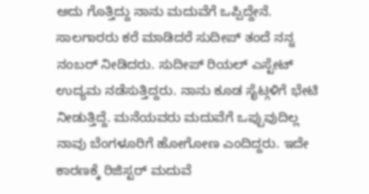ಅದು ಗೊತ್ತಿದ್ದು ನಾನು ಮದುವೆಗೆ ಒಪ್ಪಿದ್ದೇನೆ. ಸಾಲಗಾರರು ಕರೆ ಮಾಡಿದರೆ ಸುದೀಪ್ ತಂದೆ ನನ್ನ ನಂಬರ್ ನೀಡಿದರು. ಸುದೀಪ್ ರಿಯಲ್ ಎಸ್ಟೇಟ್ ಉದ್ಯಮ ನಡೆಸುತ್ತಿದ್ದರು. ನಾನು ಕೂಡ ಸೈಟ್ಗಳಿಗೆ ಭೇಟಿ ನೀಡುತ್ತಿದ್ದೆ. ಮನೆಯವರು ಮದುವೆಗೆ ಒಪ್ಪುವುದಿಲ್ಲ ನಾವು ಬೆಂಗಳೂರಿಗೆ ಹೋಗೋಣ ಎಂದಿದ್ದರು. ಇದೇ ಕಾರಣಕ್ಕೆ ರಿಜಿಸ್ಟರ್ ಮದುವೆ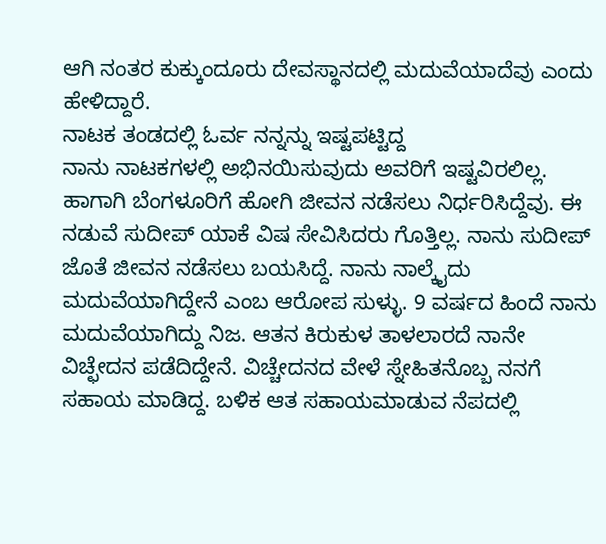ಆಗಿ ನಂತರ ಕುಕ್ಕುಂದೂರು ದೇವಸ್ಥಾನದಲ್ಲಿ ಮದುವೆಯಾದೆವು ಎಂದು ಹೇಳಿದ್ದಾರೆ.
ನಾಟಕ ತಂಡದಲ್ಲಿ ಓರ್ವ ನನ್ನನ್ನು ಇಷ್ಟಪಟ್ಟಿದ್ದ
ನಾನು ನಾಟಕಗಳಲ್ಲಿ ಅಭಿನಯಿಸುವುದು ಅವರಿಗೆ ಇಷ್ಟವಿರಲಿಲ್ಲ. ಹಾಗಾಗಿ ಬೆಂಗಳೂರಿಗೆ ಹೋಗಿ ಜೀವನ ನಡೆಸಲು ನಿರ್ಧರಿಸಿದ್ದೆವು. ಈ ನಡುವೆ ಸುದೀಪ್ ಯಾಕೆ ವಿಷ ಸೇವಿಸಿದರು ಗೊತ್ತಿಲ್ಲ. ನಾನು ಸುದೀಪ್ ಜೊತೆ ಜೀವನ ನಡೆಸಲು ಬಯಸಿದ್ದೆ. ನಾನು ನಾಲ್ಕೈದು ಮದುವೆಯಾಗಿದ್ದೇನೆ ಎಂಬ ಆರೋಪ ಸುಳ್ಳು. 9 ವರ್ಷದ ಹಿಂದೆ ನಾನು ಮದುವೆಯಾಗಿದ್ದು ನಿಜ. ಆತನ ಕಿರುಕುಳ ತಾಳಲಾರದೆ ನಾನೇ ವಿಚ್ಛೇದನ ಪಡೆದಿದ್ದೇನೆ. ವಿಚ್ಚೇದನದ ವೇಳೆ ಸ್ನೇಹಿತನೊಬ್ಬ ನನಗೆ ಸಹಾಯ ಮಾಡಿದ್ದ. ಬಳಿಕ ಆತ ಸಹಾಯಮಾಡುವ ನೆಪದಲ್ಲಿ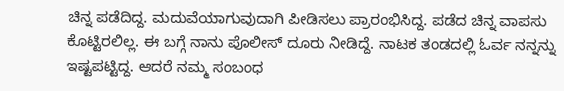ಚಿನ್ನ ಪಡೆದಿದ್ದ. ಮದುವೆಯಾಗುವುದಾಗಿ ಪೀಡಿಸಲು ಪ್ರಾರಂಭಿಸಿದ್ದ. ಪಡೆದ ಚಿನ್ನ ವಾಪಸು ಕೊಟ್ಟಿರಲಿಲ್ಲ. ಈ ಬಗ್ಗೆ ನಾನು ಪೊಲೀಸ್ ದೂರು ನೀಡಿದ್ದೆ. ನಾಟಕ ತಂಡದಲ್ಲಿ ಓರ್ವ ನನ್ನನ್ನು ಇಷ್ಟಪಟ್ಟಿದ್ದ. ಆದರೆ ನಮ್ಮ ಸಂಬಂಧ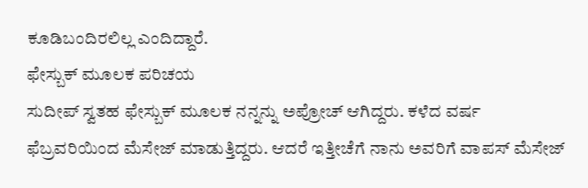ಕೂಡಿಬಂದಿರಲಿಲ್ಲ ಎಂದಿದ್ದಾರೆ.
ಫೇಸ್ಬುಕ್ ಮೂಲಕ ಪರಿಚಯ
ಸುದೀಪ್ ಸ್ವತಹ ಫೇಸ್ಬುಕ್ ಮೂಲಕ ನನ್ನನ್ನು ಅಪ್ರೋಚ್ ಆಗಿದ್ದರು. ಕಳೆದ ವರ್ಷ ಫೆಬ್ರವರಿಯಿಂದ ಮೆಸೇಜ್ ಮಾಡುತ್ತಿದ್ದರು. ಆದರೆ ಇತ್ತೀಚೆಗೆ ನಾನು ಅವರಿಗೆ ವಾಪಸ್ ಮೆಸೇಜ್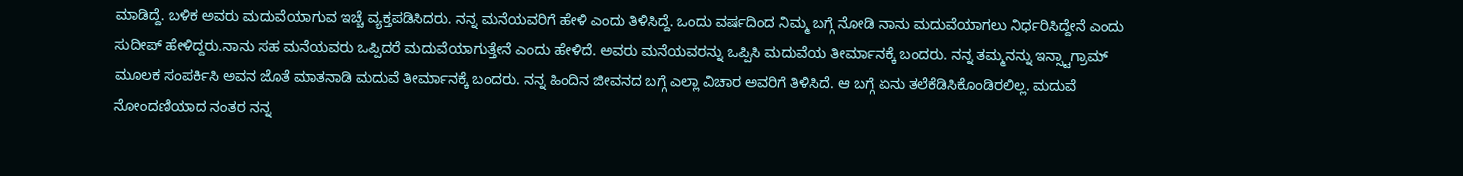ಮಾಡಿದ್ದೆ. ಬಳಿಕ ಅವರು ಮದುವೆಯಾಗುವ ಇಚ್ಚೆ ವ್ಯಕ್ತಪಡಿಸಿದರು. ನನ್ನ ಮನೆಯವರಿಗೆ ಹೇಳಿ ಎಂದು ತಿಳಿಸಿದ್ದೆ. ಒಂದು ವರ್ಷದಿಂದ ನಿಮ್ಮ ಬಗ್ಗೆ ನೋಡಿ ನಾನು ಮದುವೆಯಾಗಲು ನಿರ್ಧರಿಸಿದ್ದೇನೆ ಎಂದು ಸುದೀಪ್ ಹೇಳಿದ್ದರು.ನಾನು ಸಹ ಮನೆಯವರು ಒಪ್ಪಿದರೆ ಮದುವೆಯಾಗುತ್ತೇನೆ ಎಂದು ಹೇಳಿದೆ. ಅವರು ಮನೆಯವರನ್ನು ಒಪ್ಪಿಸಿ ಮದುವೆಯ ತೀರ್ಮಾನಕ್ಕೆ ಬಂದರು. ನನ್ನ ತಮ್ಮನನ್ನು ಇನ್ಸ್ಟಾಗ್ರಾಮ್ ಮೂಲಕ ಸಂಪರ್ಕಿಸಿ ಅವನ ಜೊತೆ ಮಾತನಾಡಿ ಮದುವೆ ತೀರ್ಮಾನಕ್ಕೆ ಬಂದರು. ನನ್ನ ಹಿಂದಿನ ಜೀವನದ ಬಗ್ಗೆ ಎಲ್ಲಾ ವಿಚಾರ ಅವರಿಗೆ ತಿಳಿಸಿದೆ. ಆ ಬಗ್ಗೆ ಏನು ತಲೆಕೆಡಿಸಿಕೊಂಡಿರಲಿಲ್ಲ. ಮದುವೆ ನೋಂದಣಿಯಾದ ನಂತರ ನನ್ನ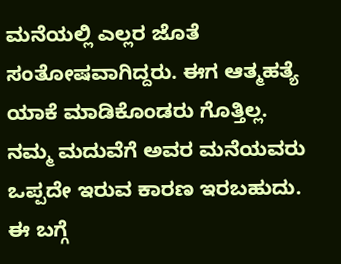ಮನೆಯಲ್ಲಿ ಎಲ್ಲರ ಜೊತೆ ಸಂತೋಷವಾಗಿದ್ದರು. ಈಗ ಆತ್ಮಹತ್ಯೆ ಯಾಕೆ ಮಾಡಿಕೊಂಡರು ಗೊತ್ತಿಲ್ಲ. ನಮ್ಮ ಮದುವೆಗೆ ಅವರ ಮನೆಯವರು ಒಪ್ಪದೇ ಇರುವ ಕಾರಣ ಇರಬಹುದು. ಈ ಬಗ್ಗೆ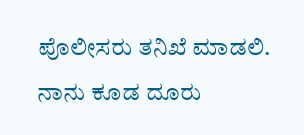ಪೊಲೀಸರು ತನಿಖೆ ಮಾಡಲಿ. ನಾನು ಕೂಡ ದೂರು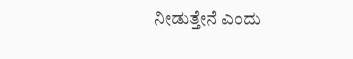ನೀಡುತ್ತೇನೆ ಎಂದು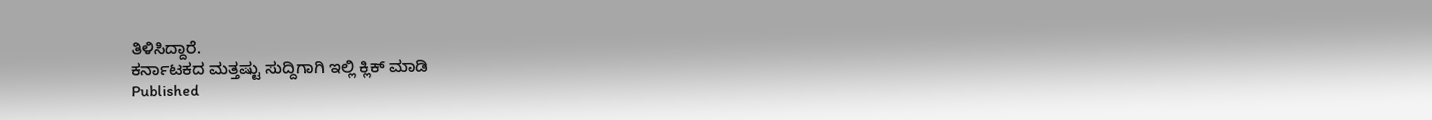ತಿಳಿಸಿದ್ದಾರೆ.
ಕರ್ನಾಟಕದ ಮತ್ತಷ್ಟು ಸುದ್ದಿಗಾಗಿ ಇಲ್ಲಿ ಕ್ಲಿಕ್ ಮಾಡಿ
Published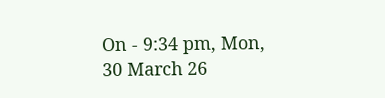On - 9:34 pm, Mon, 30 March 26